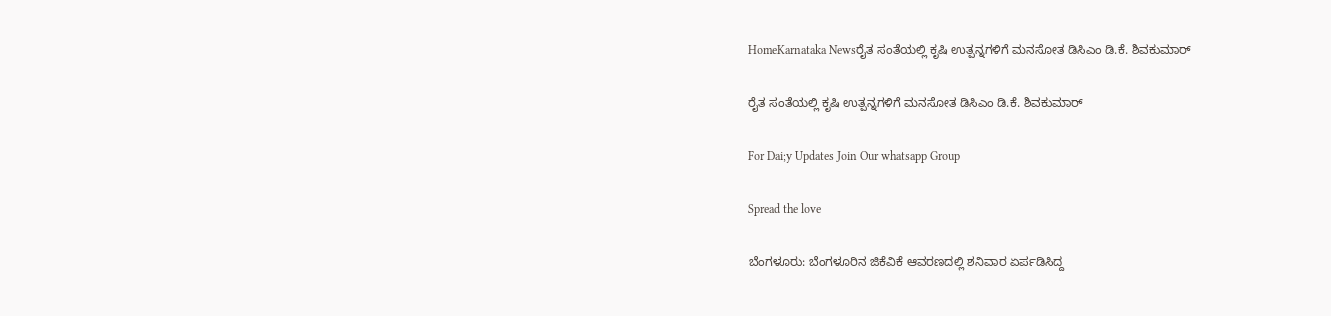HomeKarnataka Newsರೈತ ಸಂತೆಯಲ್ಲಿ ಕೃಷಿ ಉತ್ಪನ್ನಗಳಿಗೆ ಮನಸೋತ ಡಿಸಿಎಂ ಡಿ.ಕೆ. ಶಿವಕುಮಾರ್

ರೈತ ಸಂತೆಯಲ್ಲಿ ಕೃಷಿ ಉತ್ಪನ್ನಗಳಿಗೆ ಮನಸೋತ ಡಿಸಿಎಂ ಡಿ.ಕೆ. ಶಿವಕುಮಾರ್

For Dai;y Updates Join Our whatsapp Group

Spread the love

ಬೆಂಗಳೂರು: ಬೆಂಗಳೂರಿನ ಜಿಕೆವಿಕೆ ಆವರಣದಲ್ಲಿ ಶನಿವಾರ ಏರ್ಪಡಿಸಿದ್ದ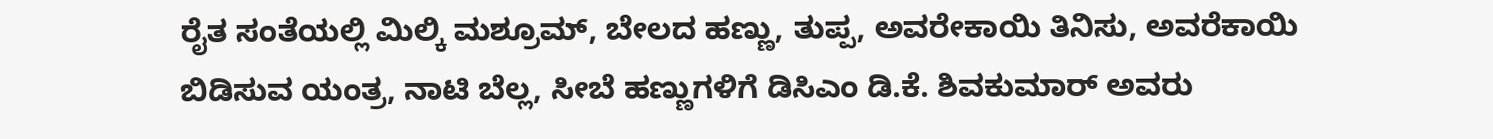ರೈತ ಸಂತೆಯಲ್ಲಿ ಮಿಲ್ಕಿ ಮಶ್ರೂಮ್, ಬೇಲದ ಹಣ್ಣು, ತುಪ್ಪ, ಅವರೇಕಾಯಿ ತಿನಿಸು, ಅವರೆಕಾಯಿ ಬಿಡಿಸುವ ಯಂತ್ರ, ನಾಟಿ ಬೆಲ್ಲ, ಸೀಬೆ ಹಣ್ಣುಗಳಿಗೆ ಡಿಸಿಎಂ ಡಿ.ಕೆ. ಶಿವಕುಮಾರ್ ಅವರು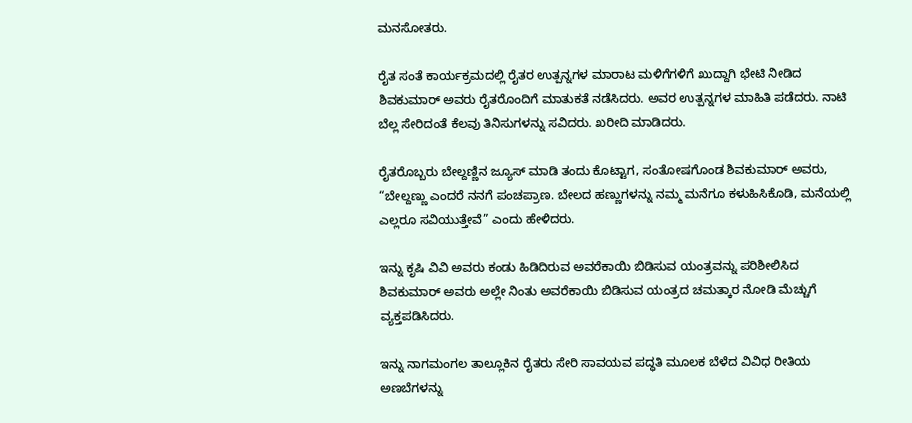ಮನಸೋತರು.

ರೈತ ಸಂತೆ ಕಾರ್ಯಕ್ರಮದಲ್ಲಿ ರೈತರ ಉತ್ಪನ್ನಗಳ ಮಾರಾಟ ಮಳಿಗೆಗಳಿಗೆ ಖುದ್ದಾಗಿ ಭೇಟಿ ನೀಡಿದ ಶಿವಕುಮಾರ್ ಅವರು ರೈತರೊಂದಿಗೆ ಮಾತುಕತೆ ನಡೆಸಿದರು. ಅವರ ಉತ್ಪನ್ನಗಳ ಮಾಹಿತಿ ಪಡೆದರು. ನಾಟಿ ಬೆಲ್ಲ ಸೇರಿದಂತೆ ಕೆಲವು ತಿನಿಸುಗಳನ್ನು ಸವಿದರು. ಖರೀದಿ ಮಾಡಿದರು.

ರೈತರೊಬ್ಬರು ಬೇಲ್ದಣ್ಣಿನ ಜ್ಯೂಸ್ ಮಾಡಿ ತಂದು ಕೊಟ್ಟಾಗ, ಸಂತೋಷಗೊಂಡ ಶಿವಕುಮಾರ್ ಅವರು, “ಬೇಲ್ದಣ್ಣು ಎಂದರೆ ನನಗೆ ಪಂಚಪ್ರಾಣ. ಬೇಲದ ಹಣ್ಣುಗಳನ್ನು ನಮ್ಮ ಮನೆಗೂ ಕಳುಹಿಸಿಕೊಡಿ, ಮನೆಯಲ್ಲಿ ಎಲ್ಲರೂ ಸವಿಯುತ್ತೇವೆ” ಎಂದು ಹೇಳಿದರು.

ಇನ್ನು ಕೃಷಿ ವಿವಿ ಅವರು ಕಂಡು ಹಿಡಿದಿರುವ ಅವರೆಕಾಯಿ ಬಿಡಿಸುವ ಯಂತ್ರವನ್ನು ಪರಿಶೀಲಿಸಿದ ಶಿವಕುಮಾರ್ ಅವರು ಅಲ್ಲೇ ನಿಂತು ಅವರೆಕಾಯಿ ಬಿಡಿಸುವ ಯಂತ್ರದ ಚಮತ್ಕಾರ ನೋಡಿ ಮೆಚ್ಚುಗೆ ವ್ಯಕ್ತಪಡಿಸಿದರು.

ಇನ್ನು ನಾಗಮಂಗಲ ತಾಲ್ಲೂಕಿನ ರೈತರು ಸೇರಿ ಸಾವಯವ ಪದ್ಧತಿ ಮೂಲಕ ಬೆಳೆದ ವಿವಿಧ ರೀತಿಯ ಅಣಬೆಗಳನ್ನು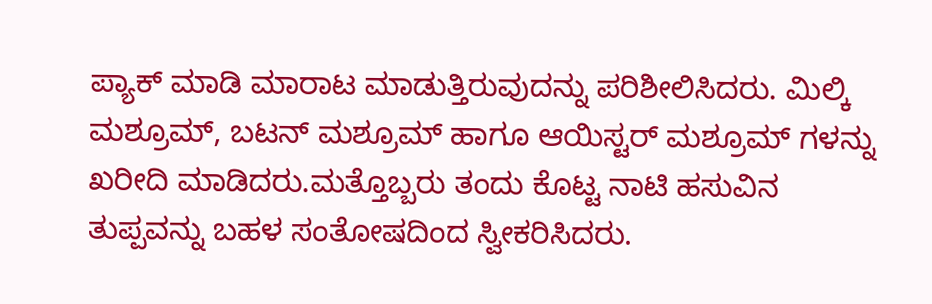ಪ್ಯಾಕ್ ಮಾಡಿ ಮಾರಾಟ ಮಾಡುತ್ತಿರುವುದನ್ನು ಪರಿಶೀಲಿಸಿದರು. ಮಿಲ್ಕಿ ಮಶ್ರೂಮ್, ಬಟನ್ ಮಶ್ರೂಮ್ ಹಾಗೂ ಆಯಿಸ್ಟರ್ ಮಶ್ರೂಮ್ ಗಳನ್ನು ಖರೀದಿ ಮಾಡಿದರು.ಮತ್ತೊಬ್ಬರು ತಂದು ಕೊಟ್ಟ ನಾಟಿ ಹಸುವಿನ ತುಪ್ಪವನ್ನು ಬಹಳ ಸಂತೋಷದಿಂದ ಸ್ವೀಕರಿಸಿದರು.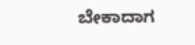ಬೇಕಾದಾಗ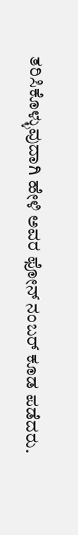ತರಿಸಿಕೊಳ್ಳುವುದಾಗಿ ಹೇಳಿ ಅವರ ಫೋನ್ ನಂಬರ್ ಕೂಡ ಪಡೆದರು.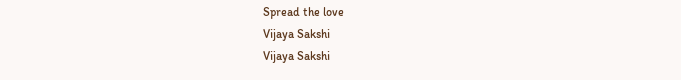Spread the love
Vijaya Sakshi
Vijaya Sakshi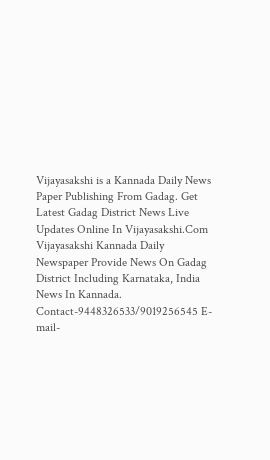Vijayasakshi is a Kannada Daily News Paper Publishing From Gadag. Get Latest Gadag District News Live Updates Online In Vijayasakshi.Com Vijayasakshi Kannada Daily Newspaper Provide News On Gadag District Including Karnataka, India News In Kannada. Contact-9448326533/9019256545 E-mail-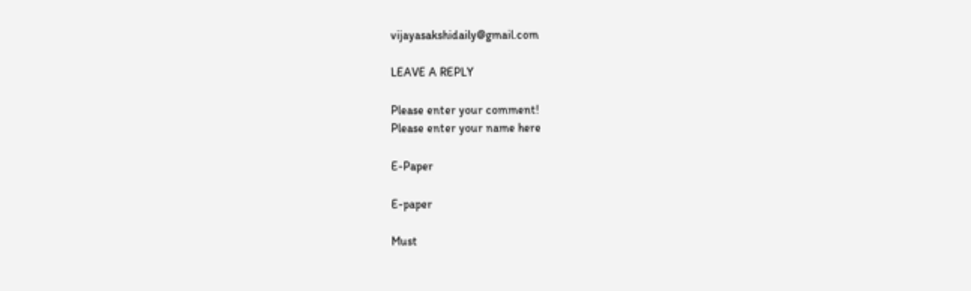vijayasakshidaily@gmail.com

LEAVE A REPLY

Please enter your comment!
Please enter your name here

E-Paper

E-paper

Must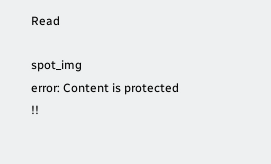Read

spot_img
error: Content is protected !!